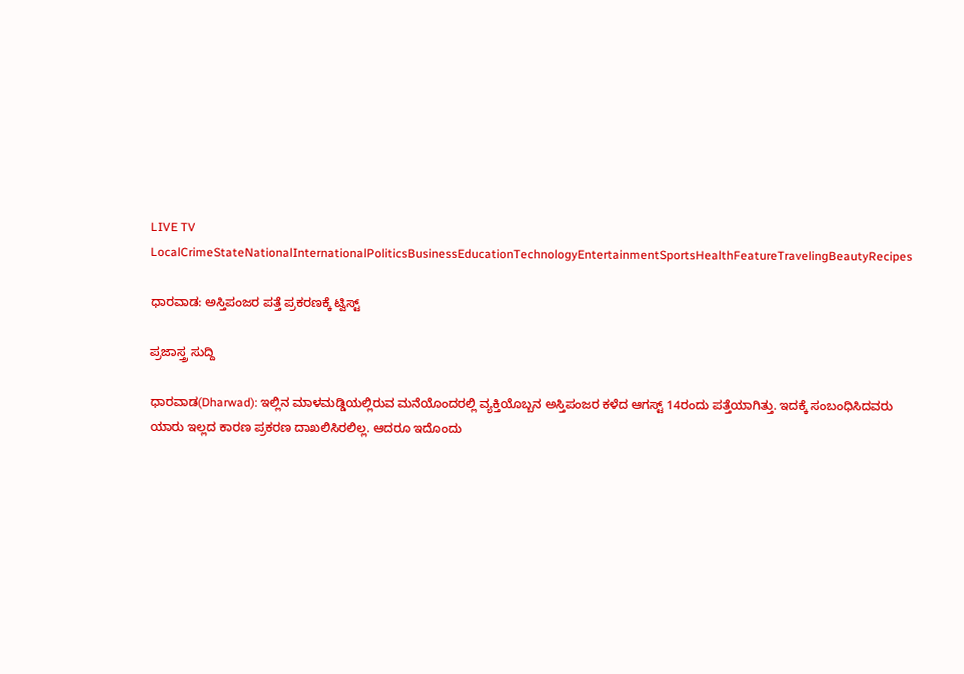LIVE TV LocalCrimeStateNationalInternationalPoliticsBusinessEducationTechnologyEntertainmentSportsHealthFeatureTravelingBeautyRecipes

ಧಾರವಾಡ: ಅಸ್ತಿಪಂಜರ ಪತ್ತೆ ಪ್ರಕರಣಕ್ಕೆ ಟ್ವಿಸ್ಟ್

ಪ್ರಜಾಸ್ತ್ರ ಸುದ್ದಿ

ಧಾರವಾಡ(Dharwad): ಇಲ್ಲಿನ ಮಾಳಮಡ್ಡಿಯಲ್ಲಿರುವ ಮನೆಯೊಂದರಲ್ಲಿ ವ್ಯಕ್ತಿಯೊಬ್ಬನ ಅಸ್ತಿಪಂಜರ ಕಳೆದ ಆಗಸ್ಟ್ 14ರಂದು ಪತ್ತೆಯಾಗಿತ್ತು. ಇದಕ್ಕೆ ಸಂಬಂಧಿಸಿದವರು ಯಾರು ಇಲ್ಲದ ಕಾರಣ ಪ್ರಕರಣ ದಾಖಲಿಸಿರಲಿಲ್ಲ. ಆದರೂ ಇದೊಂದು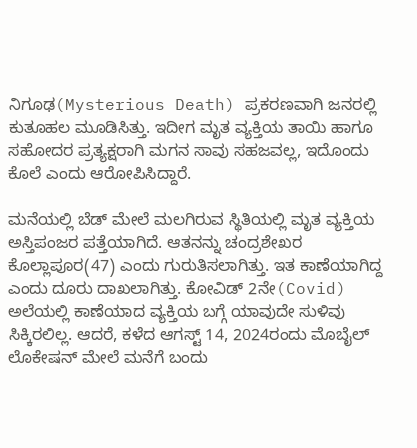ನಿಗೂಢ(Mysterious Death) ಪ್ರಕರಣವಾಗಿ ಜನರಲ್ಲಿ ಕುತೂಹಲ ಮೂಡಿಸಿತ್ತು. ಇದೀಗ ಮೃತ ವ್ಯಕ್ತಿಯ ತಾಯಿ ಹಾಗೂ ಸಹೋದರ ಪ್ರತ್ಯಕ್ಷರಾಗಿ ಮಗನ ಸಾವು ಸಹಜವಲ್ಲ, ಇದೊಂದು ಕೊಲೆ ಎಂದು ಆರೋಪಿಸಿದ್ದಾರೆ.

ಮನೆಯಲ್ಲಿ ಬೆಡ್ ಮೇಲೆ ಮಲಗಿರುವ ಸ್ಥಿತಿಯಲ್ಲಿ ಮೃತ ವ್ಯಕ್ತಿಯ ಅಸ್ತಿಪಂಜರ ಪತ್ತೆಯಾಗಿದೆ. ಆತನನ್ನು ಚಂದ್ರಶೇಖರ ಕೊಲ್ಲಾಪೂರ(47) ಎಂದು ಗುರುತಿಸಲಾಗಿತ್ತು. ಇತ ಕಾಣೆಯಾಗಿದ್ದ ಎಂದು ದೂರು ದಾಖಲಾಗಿತ್ತು. ಕೋವಿಡ್ 2ನೇ(Covid) ಅಲೆಯಲ್ಲಿ ಕಾಣೆಯಾದ ವ್ಯಕ್ತಿಯ ಬಗ್ಗೆ ಯಾವುದೇ ಸುಳಿವು ಸಿಕ್ಕಿರಲಿಲ್ಲ. ಆದರೆ, ಕಳೆದ ಆಗಸ್ಟ್ 14, 2024ರಂದು ಮೊಬೈಲ್ ಲೊಕೇಷನ್ ಮೇಲೆ ಮನೆಗೆ ಬಂದು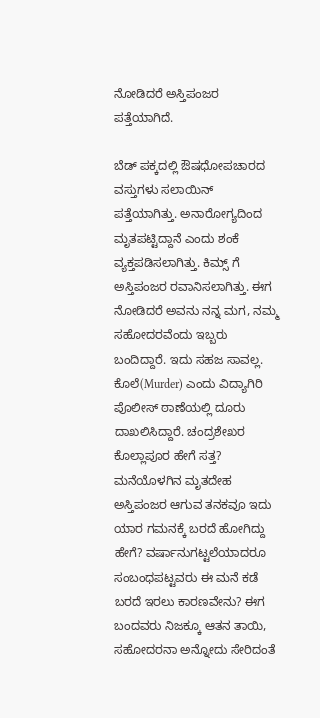ನೋಡಿದರೆ ಅಸ್ತಿಪಂಜರ ಪತ್ತೆಯಾಗಿದೆ.

ಬೆಡ್ ಪಕ್ಕದಲ್ಲಿ ಔಷಧೋಪಚಾರದ ವಸ್ತುಗಳು ಸಲಾಯಿನ್ ಪತ್ತೆಯಾಗಿತ್ತು. ಅನಾರೋಗ್ಯದಿಂದ ಮೃತಪಟ್ಟಿದ್ದಾನೆ ಎಂದು ಶಂಕೆ ವ್ಯಕ್ತಪಡಿಸಲಾಗಿತ್ತು. ಕಿಮ್ಸ್ ಗೆ ಅಸ್ತಿಪಂಜರ ರವಾನಿಸಲಾಗಿತ್ತು. ಈಗ ನೋಡಿದರೆ ಅವನು ನನ್ನ ಮಗ, ನಮ್ಮ ಸಹೋದರವೆಂದು ಇಬ್ಬರು ಬಂದಿದ್ದಾರೆ. ಇದು ಸಹಜ ಸಾವಲ್ಲ. ಕೊಲೆ(Murder) ಎಂದು ವಿದ್ಯಾಗಿರಿ ಪೊಲೀಸ್ ಠಾಣೆಯಲ್ಲಿ ದೂರು ದಾಖಲಿಸಿದ್ದಾರೆ. ಚಂದ್ರಶೇಖರ ಕೊಲ್ಲಾಪೂರ ಹೇಗೆ ಸತ್ತ? ಮನೆಯೊಳಗಿನ ಮೃತದೇಹ ಅಸ್ತಿಪಂಜರ ಆಗುವ ತನಕವೂ ಇದು ಯಾರ ಗಮನಕ್ಕೆ ಬರದೆ ಹೋಗಿದ್ದು ಹೇಗೆ? ವರ್ಷಾನುಗಟ್ಟಲೆಯಾದರೂ ಸಂಬಂಧಪಟ್ಟವರು ಈ ಮನೆ ಕಡೆ ಬರದೆ ಇರಲು ಕಾರಣವೇನು? ಈಗ ಬಂದವರು ನಿಜಕ್ಕೂ ಆತನ ತಾಯಿ, ಸಹೋದರನಾ ಅನ್ನೋದು ಸೇರಿದಂತೆ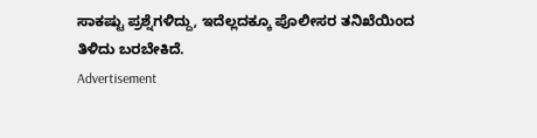ಸಾಕಷ್ಟು ಪ್ರಶ್ನೆಗಳಿದ್ದು, ಇದೆಲ್ಲದಕ್ಕೂ ಪೊಲೀಸರ ತನಿಖೆಯಿಂದ ತಿಳಿದು ಬರಬೇಕಿದೆ.
Advertisement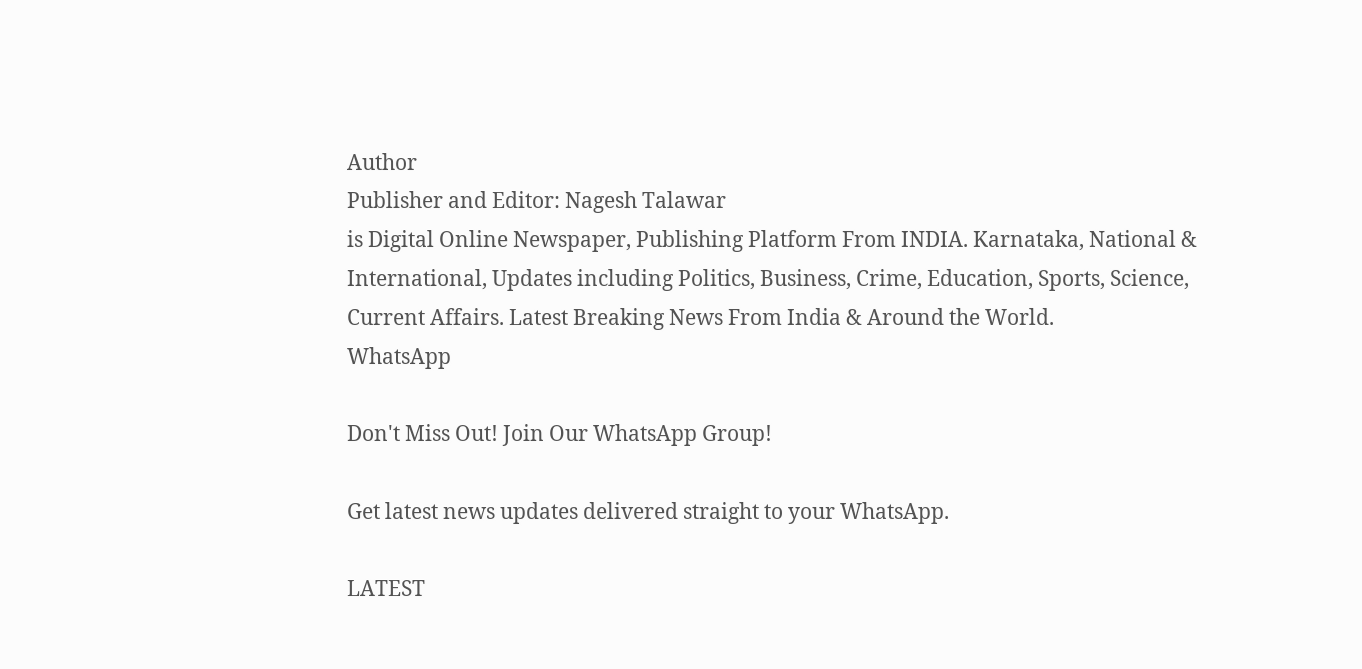Author
Publisher and Editor: Nagesh Talawar
is Digital Online Newspaper, Publishing Platform From INDIA. Karnataka, National & International, Updates including Politics, Business, Crime, Education, Sports, Science, Current Affairs. Latest Breaking News From India & Around the World.
WhatsApp

Don't Miss Out! Join Our WhatsApp Group!

Get latest news updates delivered straight to your WhatsApp.

LATEST